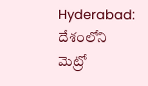Hyderabad: దేశంలోని మెట్రో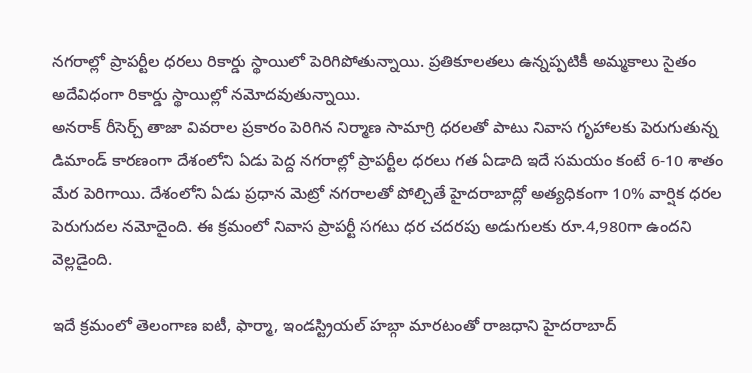నగరాల్లో ప్రాపర్టీల ధరలు రికార్డు స్థాయిలో పెరిగిపోతున్నాయి. ప్రతికూలతలు ఉన్నప్పటికీ అమ్మకాలు సైతం అదేవిధంగా రికార్డు స్థాయిల్లో నమోదవుతున్నాయి.
అనరాక్ రీసెర్చ్ తాజా వివరాల ప్రకారం పెరిగిన నిర్మాణ సామాగ్రి ధరలతో పాటు నివాస గృహాలకు పెరుగుతున్న డిమాండ్ కారణంగా దేశంలోని ఏడు పెద్ద నగరాల్లో ప్రాపర్టీల ధరలు గత ఏడాది ఇదే సమయం కంటే 6-10 శాతం మేర పెరిగాయి. దేశంలోని ఏడు ప్రధాన మెట్రో నగరాలతో పోల్చితే హైదరాబాద్లో అత్యధికంగా 10% వార్షిక ధరల పెరుగుదల నమోదైంది. ఈ క్రమంలో నివాస ప్రాపర్టీ సగటు ధర చదరపు అడుగులకు రూ.4,980గా ఉందని వెల్లడైంది.

ఇదే క్రమంలో తెలంగాణ ఐటీ, ఫార్మా, ఇండస్ట్రియల్ హబ్గా మారటంతో రాజధాని హైదరాబాద్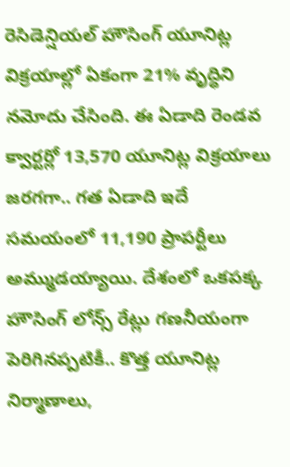రెసిడెన్షియల్ హౌసింగ్ యూనిట్ల విక్రయాల్లో ఏకంగా 21% వృద్ధిని నమోదు చేసింది. ఈ ఏడాది రెండవ క్వార్టర్లో 13,570 యూనిట్ల విక్రయాలు జరగగా.. గత ఏడాది ఇదే సమయంలో 11,190 ప్రాపర్టీలు అమ్ముడయ్యాయి. దేశంలో ఒకపక్క హౌసింగ్ లోన్స్ రేట్లు గణనీయంగా పెరిగినప్పటికీ.. కొత్త యూనిట్ల నిర్మాణాలు,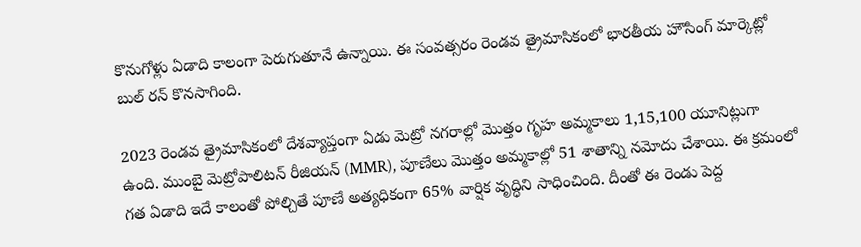కొనుగోళ్లు ఏడాది కాలంగా పెరుగుతూనే ఉన్నాయి. ఈ సంవత్సరం రెండవ త్రైమాసికంలో భారతీయ హౌసింగ్ మార్కెట్లో బుల్ రన్ కొనసాగింది.

2023 రెండవ త్రైమాసికంలో దేశవ్యాప్తంగా ఏడు మెట్రో నగరాల్లో మెుత్తం గృహ అమ్మకాలు 1,15,100 యూనిట్లుగా ఉంది. ముంబై మెట్రోపాలిటన్ రీజియన్ (MMR), పూణేలు మొత్తం అమ్మకాల్లో 51 శాతాన్ని నమోదు చేశాయి. ఈ క్రమంలో గత ఏడాది ఇదే కాలంతో పోల్చితే పూణే అత్యధికంగా 65% వార్షిక వృద్ధిని సాధించింది. దీంతో ఈ రెండు పెద్ద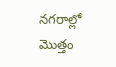నగరాల్లో మొత్తం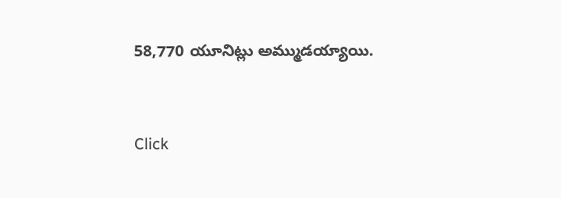58,770 యూనిట్లు అమ్ముడయ్యాయి.


Click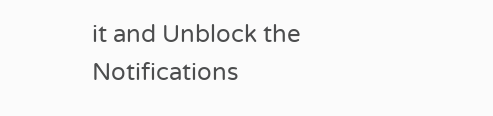it and Unblock the Notifications